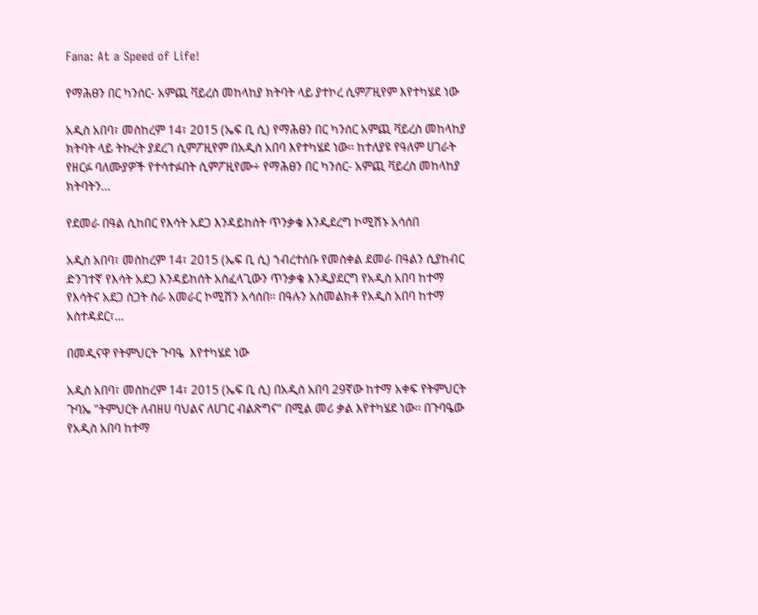Fana: At a Speed of Life!

የማሕፀን በር ካንሰር- አምጪ ቫይረስ መከላከያ ክትባት ላይ ያተኮረ ሲምፖዚየም እየተካሄደ ነው

አዲስ አበባ፣ መስከረም 14፣ 2015 (ኤፍ ቢ ሲ) የማሕፀን በር ካንሰር አምጪ ቫይረስ መከላከያ ክትባት ላይ ትኩረት ያደረገ ሲምፖዚየም በአዲስ አበባ እየተካሄደ ነው፡፡ ከተለያዩ የዓለም ሀገራት የዘርፉ ባለሙያዎች የተሳተፉበት ሲምፖዚየሙ÷ የማሕፀን በር ካንሰር- አምጪ ቫይረስ መከላከያ ክትባትን…

የደመራ በዓል ሲከበር የእሳት አደጋ እንዳይከሰት ጥንቃቄ እንዲደረግ ኮሚሽኑ አሳሰበ

አዲስ አበባ፣ መስከረም 14፣ 2015 (ኤፍ ቢ ሲ) ኀብረተሰቡ የመስቀል ደመራ በዓልን ሲያከብር ድንገተኛ የእሳት አደጋ እንዳይከሰት አስፈላጊውን ጥንቃቄ እንዲያደርግ የአዲስ አበባ ከተማ የእሳትና አደጋ ስጋት ስራ አመራር ኮሚሽን አሳሰበ፡፡ በዓሉን አስመልክቶ የአዲስ አበባ ከተማ አስተዳደር፣…

በመዲናዋ የትምህርት ጉባዔ  እየተካሄደ ነው

አዲስ አበባ፣ መስከረም 14፣ 2015 (ኤፍ ቢ ሲ) በአዲስ አበባ 29ኛው ከተማ አቀፍ የትምህርት ጉባኤ "ትምህርት ለብዘሀ ባህልና ለሀገር ብልጽግና" በሚል መሪ ቃል እየተካሄደ ነው፡፡ በጉባዔው የአዲስ አበባ ከተማ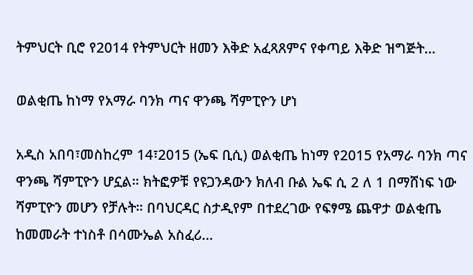ትምህርት ቢሮ የ2014 የትምህርት ዘመን እቅድ አፈጻጸምና የቀጣይ እቅድ ዝግጅት…

ወልቂጤ ከነማ የአማራ ባንክ ጣና ዋንጫ ሻምፒዮን ሆነ

አዲስ አበባ፣መስከረም 14፣2015 (ኤፍ ቢሲ) ወልቂጤ ከነማ የ2015 የአማራ ባንክ ጣና ዋንጫ ሻምፒዮን ሆኗል። ክትፎዎቹ የዩጋንዳውን ክለብ ቡል ኤፍ ሲ 2 ለ 1 በማሸነፍ ነው ሻምፒዮን መሆን የቻሉት። በባህርዳር ስታዲየም በተደረገው የፍፃሜ ጨዋታ ወልቂጤ ከመመራት ተነስቶ በሳሙኤል አስፈሪ…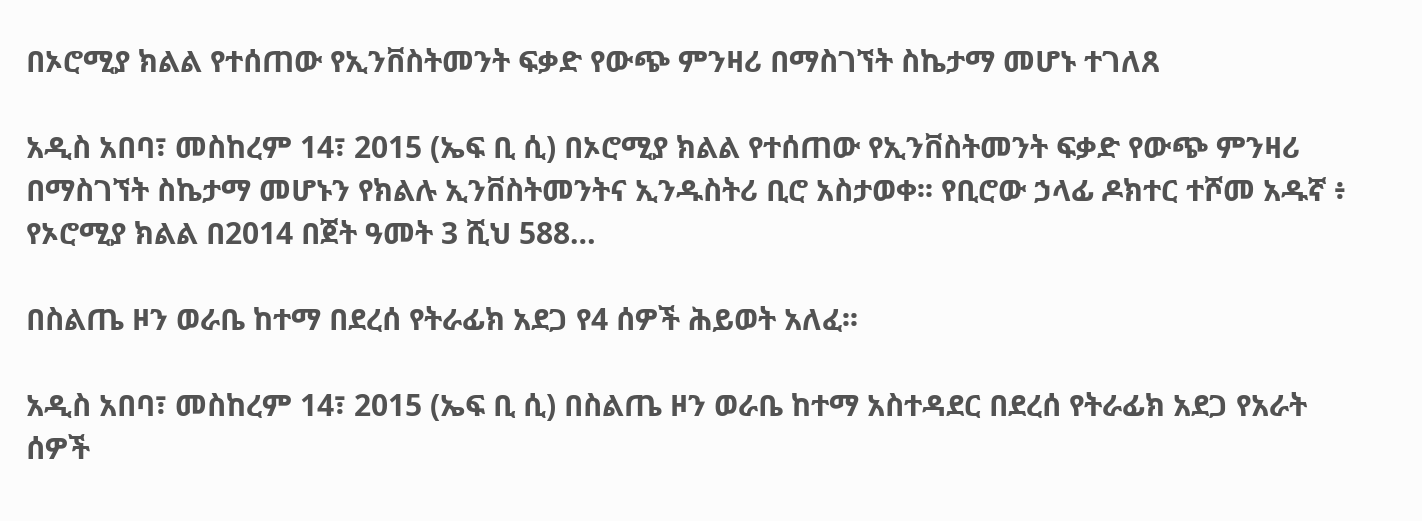በኦሮሚያ ክልል የተሰጠው የኢንቨስትመንት ፍቃድ የውጭ ምንዛሪ በማስገኘት ስኬታማ መሆኑ ተገለጸ

አዲስ አበባ፣ መስከረም 14፣ 2015 (ኤፍ ቢ ሲ) በኦሮሚያ ክልል የተሰጠው የኢንቨስትመንት ፍቃድ የውጭ ምንዛሪ በማስገኘት ስኬታማ መሆኑን የክልሉ ኢንቨስትመንትና ኢንዱስትሪ ቢሮ አስታወቀ፡፡ የቢሮው ኃላፊ ዶክተር ተሾመ አዱኛ ፥ የኦሮሚያ ክልል በ2014 በጀት ዓመት 3 ሺህ 588…

በስልጤ ዞን ወራቤ ከተማ በደረሰ የትራፊክ አደጋ የ4 ሰዎች ሕይወት አለፈ፡፡

አዲስ አበባ፣ መስከረም 14፣ 2015 (ኤፍ ቢ ሲ) በስልጤ ዞን ወራቤ ከተማ አስተዳደር በደረሰ የትራፊክ አደጋ የአራት ሰዎች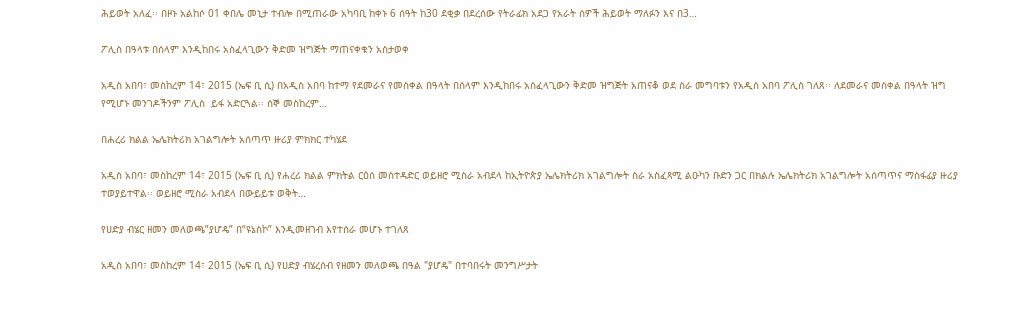ሕይወት አለፈ፡፡ በዞኑ አልከሶ 01 ቀበሌ መኒታ ተብሎ በሚጠራው አካባቢ ከቀኑ 6 ሰዓት ከ30 ደቂቃ በደረሰው የትራፊክ አደጋ የአራት ሰዎች ሕይወት ማለፉን እና በ3…

ፖሊስ በዓላቱ በሰላም እንዲከበሩ አስፈላጊውን ቅድመ ዝግጅት ማጠናቀቁን አስታወቀ

አዲስ አበባ፣ መስከረም 14፣ 2015 (ኤፍ ቢ ሲ) በአዲስ አበባ ከተማ የደመራና የመስቀል በዓላት በሰላም እንዲከበሩ አስፈላጊውን ቅድመ ዝግጅት አጠናቆ ወደ ስራ መግባቱን የአዲስ አበባ ፖሊስ ገለጸ፡፡ ለደመራና መስቀል በዓላት ዝግ የሚሆኑ መንገዶችንም ፖሊስ  ይፋ አድርጓል፡፡ ሰኞ መስከረም…

በሐረሪ ክልል ኤሌክትሪክ አገልግሎት አሰጣጥ ዙሪያ ምክክር ተካሄደ

አዲስ አበባ፣ መስከረም 14፣ 2015 (ኤፍ ቢ ሲ) የሐረሪ ክልል ምክትል ርዕሰ መስተዳድር ወይዘሮ ሚስራ አብደላ ከኢትዮጵያ ኤሌክትሪክ አገልግሎት ስራ አስፈጻሚ ልዑካን ቡድን ጋር በክልሉ ኤሌክትሪክ አገልግሎት አሰጣጥና ማስፋፊያ ዙሪያ  ተወያይተዋል፡፡ ወይዘሮ ሚስራ አብደላ በውይይቱ ወቅት…

የሀድያ ብሄር ዘመን መለወጫ”ያሆዴ” በ“ዩኔስኮ” እንዲመዘገብ እየተሰራ መሆኑ ተገለጸ

አዲስ አበባ፣ መስከረም 14፣ 2015 (ኤፍ ቢ ሲ) የሀድያ ብሄረሰብ የዘመን መለወጫ በዓል "ያሆዴ" በተባበሩት መንግሥታት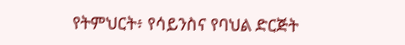የትምህርት፥ የሳይንስና የባህል ድርጅት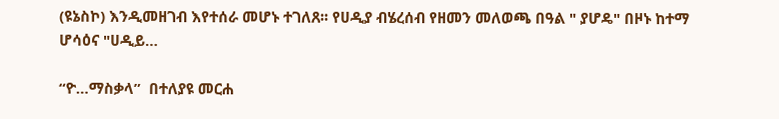(ዩኔስኮ) እንዲመዘገብ እየተሰራ መሆኑ ተገለጸ፡፡ የሀዲያ ብሄረሰብ የዘመን መለወጫ በዓል " ያሆዴ" በዞኑ ከተማ ሆሳዕና "ሀዲይ…

“ዮ…ማስቃላ”  በተለያዩ መርሐ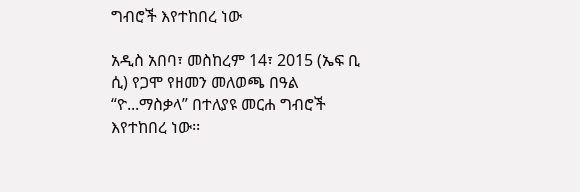ግብሮች እየተከበረ ነው

አዲስ አበባ፣ መስከረም 14፣ 2015 (ኤፍ ቢ ሲ) የጋሞ የዘመን መለወጫ በዓል “ዮ...ማስቃላ” በተለያዩ መርሐ ግብሮች እየተከበረ ነው፡፡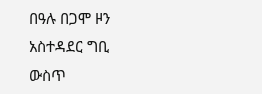በዓሉ በጋሞ ዞን አስተዳደር ግቢ ውስጥ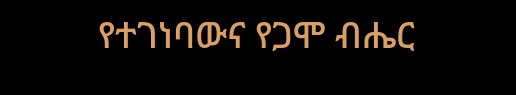የተገነባውና የጋሞ ብሔር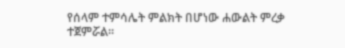የሰላም ተምሳሌት ምልክት በሆነው ሐውልት ምረቃ ተጀምሯል።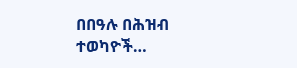በበዓሉ በሕዝብ ተወካዮች…